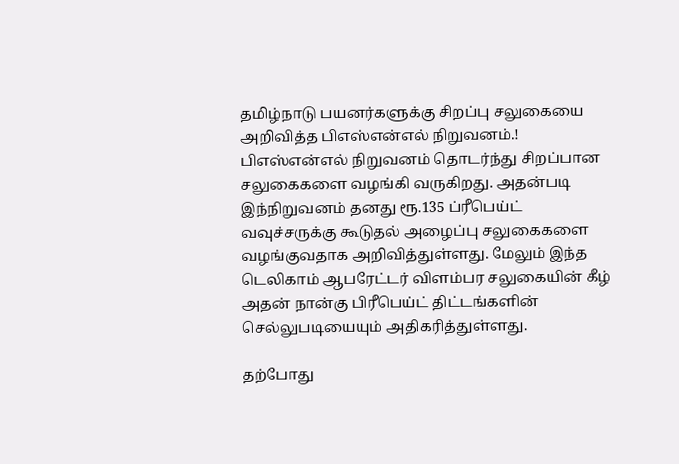தமிழ்நாடு பயனர்களுக்கு சிறப்பு சலுகையை அறிவித்த பிஎஸ்என்எல் நிறுவனம்.!
பிஎஸ்என்எல் நிறுவனம் தொடர்ந்து சிறப்பான சலுகைகளை வழங்கி வருகிறது. அதன்படி இந்நிறுவனம் தனது ரூ.135 ப்ரீபெய்ட் வவுச்சருக்கு கூடுதல் அழைப்பு சலுகைகளை வழங்குவதாக அறிவித்துள்ளது. மேலும் இந்த டெலிகாம் ஆபரேட்டர் விளம்பர சலுகையின் கீழ் அதன் நான்கு பிரீபெய்ட் திட்டங்களின் செல்லுபடியையும் அதிகரித்துள்ளது.

தற்போது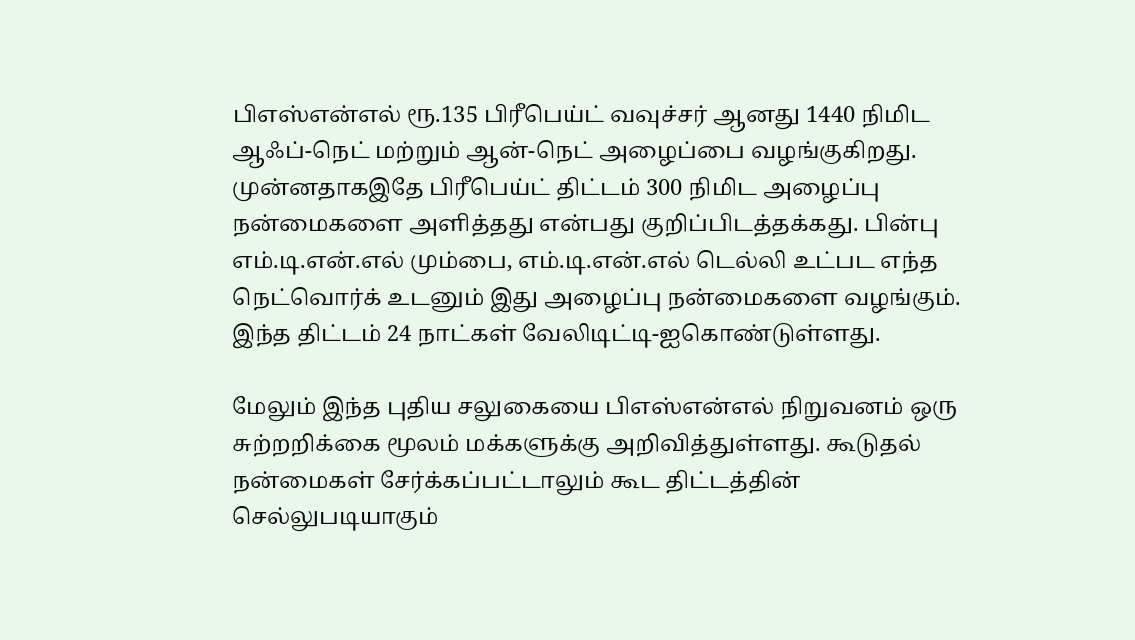பிஎஸ்என்எல் ரூ.135 பிரீபெய்ட் வவுச்சர் ஆனது 1440 நிமிட ஆஃப்-நெட் மற்றும் ஆன்-நெட் அழைப்பை வழங்குகிறது. முன்னதாகஇதே பிரீபெய்ட் திட்டம் 300 நிமிட அழைப்பு நன்மைகளை அளித்தது என்பது குறிப்பிடத்தக்கது. பின்பு எம்.டி.என்.எல் மும்பை, எம்.டி.என்.எல் டெல்லி உட்பட எந்த நெட்வொர்க் உடனும் இது அழைப்பு நன்மைகளை வழங்கும். இந்த திட்டம் 24 நாட்கள் வேலிடிட்டி-ஐகொண்டுள்ளது.

மேலும் இந்த புதிய சலுகையை பிஎஸ்என்எல் நிறுவனம் ஒரு சுற்றறிக்கை மூலம் மக்களுக்கு அறிவித்துள்ளது. கூடுதல் நன்மைகள் சேர்க்கப்பட்டாலும் கூட திட்டத்தின் செல்லுபடியாகும்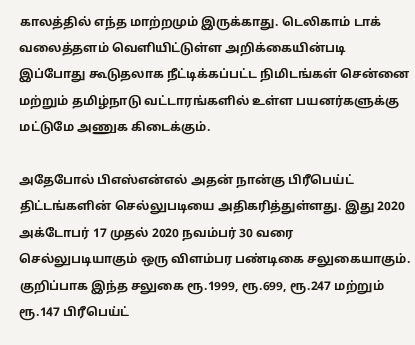காலத்தில் எந்த மாற்றமும் இருக்காது. டெலிகாம் டாக் வலைத்தளம் வெளியிட்டுள்ள அறிக்கையின்படி இப்போது கூடுதலாக நீட்டிக்கப்பட்ட நிமிடங்கள் சென்னை மற்றும் தமிழ்நாடு வட்டாரங்களில் உள்ள பயனர்களுக்கு மட்டுமே அணுக கிடைக்கும்.

அதேபோல் பிஎஸ்என்எல் அதன் நான்கு பிரீபெய்ட் திட்டங்களின் செல்லுபடியை அதிகரித்துள்ளது. இது 2020 அக்டோபர் 17 முதல் 2020 நவம்பர் 30 வரை செல்லுபடியாகும் ஒரு விளம்பர பண்டிகை சலுகையாகும். குறிப்பாக இந்த சலுகை ரூ.1999, ரூ.699, ரூ.247 மற்றும் ரூ.147 பிரீபெய்ட்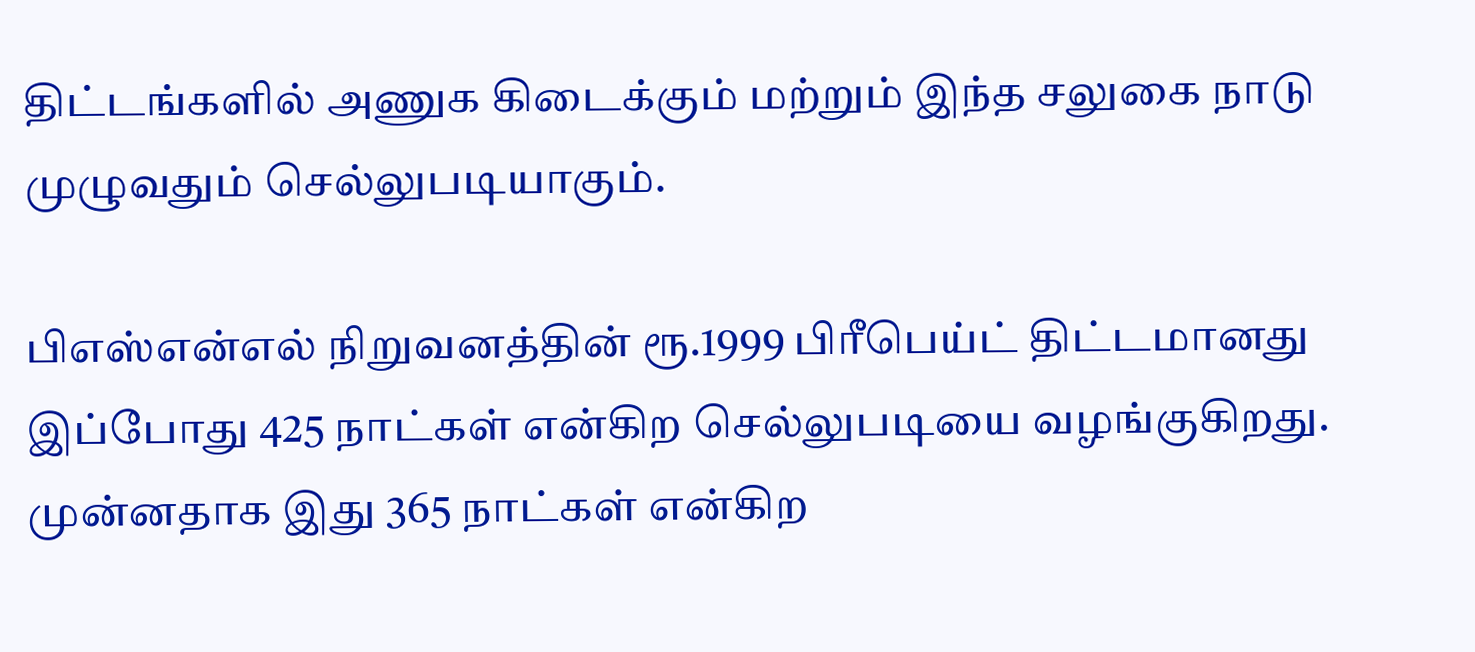திட்டங்களில் அணுக கிடைக்கும் மற்றும் இந்த சலுகை நாடு முழுவதும் செல்லுபடியாகும்.

பிஎஸ்என்எல் நிறுவனத்தின் ரூ.1999 பிரீபெய்ட் திட்டமானது இப்போது 425 நாட்கள் என்கிற செல்லுபடியை வழங்குகிறது. முன்னதாக இது 365 நாட்கள் என்கிற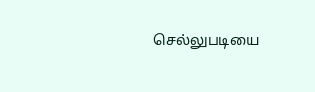செல்லுபடியை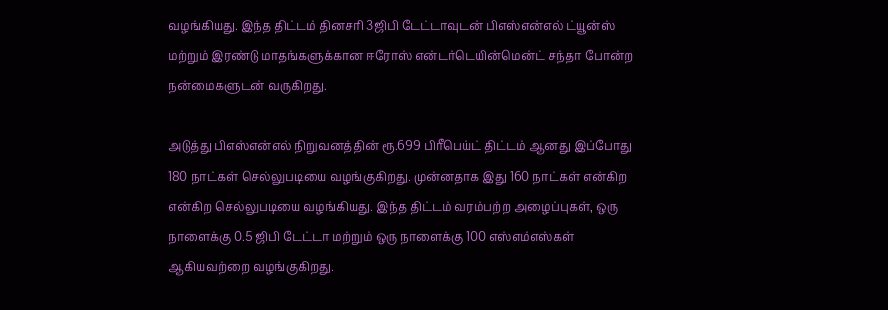வழங்கியது. இந்த திட்டம் தினசரி 3ஜிபி டேட்டாவுடன் பிஎஸ்என்எல் ட்யூன்ஸ் மற்றும் இரண்டு மாதங்களுக்கான ஈரோஸ் என்டர்டெயின்மென்ட் சந்தா போன்ற நன்மைகளுடன் வருகிறது.

அடுத்து பிஎஸ்என்எல் நிறுவனத்தின் ரூ.699 பிரீபெய்ட் திட்டம் ஆனது இப்போது 180 நாட்கள் செல்லுபடியை வழங்குகிறது. முன்னதாக இது 160 நாட்கள் என்கிற என்கிற செல்லுபடியை வழங்கியது. இந்த திட்டம் வரம்பற்ற அழைப்புகள், ஒரு நாளைக்கு 0.5 ஜிபி டேட்டா மற்றும் ஒரு நாளைக்கு 100 எஸ்எம்எஸ்கள் ஆகியவற்றை வழங்குகிறது.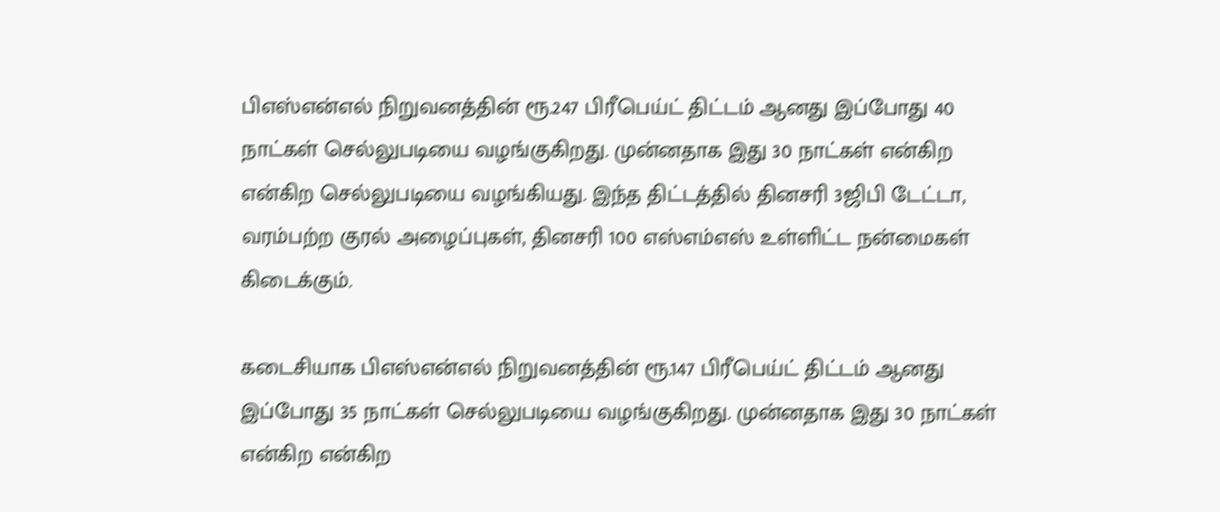பிஎஸ்என்எல் நிறுவனத்தின் ரூ.247 பிரீபெய்ட் திட்டம் ஆனது இப்போது 40 நாட்கள் செல்லுபடியை வழங்குகிறது. முன்னதாக இது 30 நாட்கள் என்கிற என்கிற செல்லுபடியை வழங்கியது. இந்த திட்டத்தில் தினசரி 3ஜிபி டேட்டா, வரம்பற்ற குரல் அழைப்புகள், தினசரி 100 எஸ்எம்எஸ் உள்ளிட்ட நன்மைகள் கிடைக்கும்.

கடைசியாக பிஎஸ்என்எல் நிறுவனத்தின் ரூ.147 பிரீபெய்ட் திட்டம் ஆனது இப்போது 35 நாட்கள் செல்லுபடியை வழங்குகிறது. முன்னதாக இது 30 நாட்கள் என்கிற என்கிற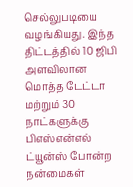செல்லுபடியை வழங்கியது. இந்த திட்டத்தில் 10 ஜிபி அளவிலான மொத்த டேட்டா மற்றும் 30 நாட்களுக்கு பிஎஸ்என்எல் ட்யூன்ஸ் போன்ற நன்மைகள்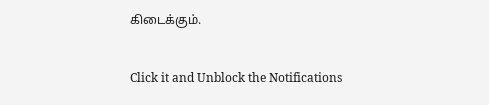கிடைக்கும்.


Click it and Unblock the Notifications